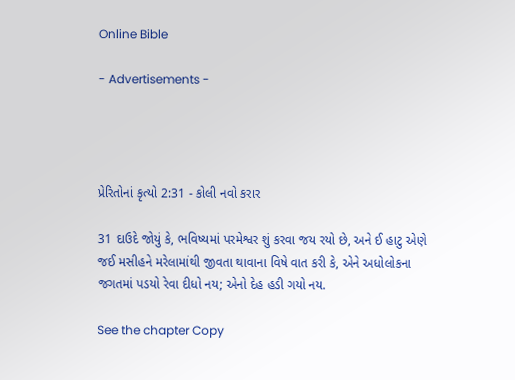Online Bible

- Advertisements -




પ્રેરિતોનાં કૃત્યો 2:31 - કોલી નવો કરાર

31 દાઉદે જોયું કે, ભવિષ્યમાં પરમેશ્વર શું કરવા જય રયો છે, અને ઈ હાટુ એણે જઈ મસીહને મરેલામાંથી જીવતા થાવાના વિષે વાત કરી કે, એને અધોલોકના જગતમાં પડયો રેવા દીધો નય; એનો દેહ હડી ગયો નય.

See the chapter Copy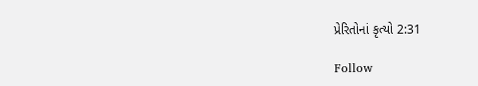પ્રેરિતોનાં કૃત્યો 2:31

Follow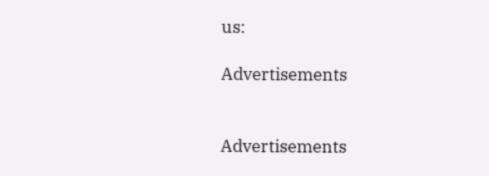us:

Advertisements


Advertisements